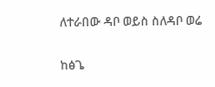ለተራበው ዳቦ ወይስ ስለዳቦ ወሬ

ከፅጌ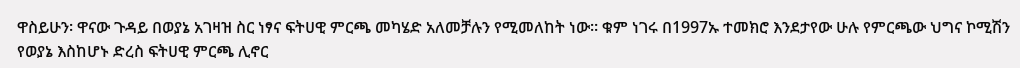ዋስይሁን፡ ዋናው ጉዳይ በወያኔ አገዛዝ ስር ነፃና ፍትሀዊ ምርጫ መካሄድ አለመቻሉን የሚመለከት ነው። ቁም ነገሩ በ1997ኡ ተመክሮ እንደታየው ሁሉ የምርጫው ህግና ኮሚሽን የወያኔ እስከሆኑ ድረስ ፍትሀዊ ምርጫ ሊኖር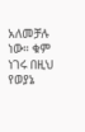አለመቻሉ ነው። ቁም ነገሩ በዚህ የወያኔ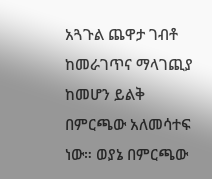አጓጉል ጨዋታ ገብቶ ከመራገጥና ማላገጪያ ከመሆን ይልቅ በምርጫው አለመሳተፍ ነው። ወያኔ በምርጫው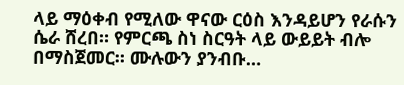ላይ ማዕቀብ የሚለው ዋናው ርዕስ እንዳይሆን የራሱን ሴራ ሸረበ። የምርጫ ስነ ስርዓት ላይ ውይይት ብሎ በማስጀመር። ሙሉውን ያንብቡ…